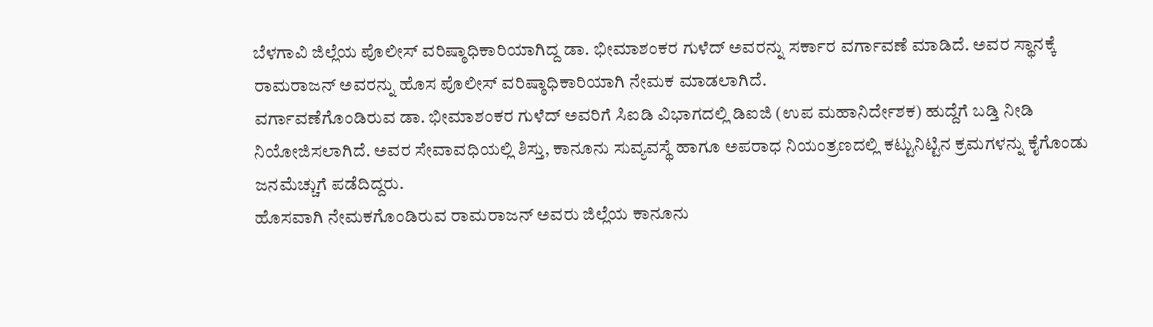ಬೆಳಗಾವಿ ಜಿಲ್ಲೆಯ ಪೊಲೀಸ್ ವರಿಷ್ಠಾಧಿಕಾರಿಯಾಗಿದ್ದ ಡಾ. ಭೀಮಾಶಂಕರ ಗುಳೆದ್ ಅವರನ್ನು ಸರ್ಕಾರ ವರ್ಗಾವಣೆ ಮಾಡಿದೆ. ಅವರ ಸ್ಥಾನಕ್ಕೆ ರಾಮರಾಜನ್ ಅವರನ್ನು ಹೊಸ ಪೊಲೀಸ್ ವರಿಷ್ಠಾಧಿಕಾರಿಯಾಗಿ ನೇಮಕ ಮಾಡಲಾಗಿದೆ.
ವರ್ಗಾವಣೆಗೊಂಡಿರುವ ಡಾ. ಭೀಮಾಶಂಕರ ಗುಳೆದ್ ಅವರಿಗೆ ಸಿಐಡಿ ವಿಭಾಗದಲ್ಲಿ ಡಿಐಜಿ (ಉಪ ಮಹಾನಿರ್ದೇಶಕ) ಹುದ್ದೆಗೆ ಬಡ್ತಿ ನೀಡಿ ನಿಯೋಜಿಸಲಾಗಿದೆ. ಅವರ ಸೇವಾವಧಿಯಲ್ಲಿ ಶಿಸ್ತು, ಕಾನೂನು ಸುವ್ಯವಸ್ಥೆ ಹಾಗೂ ಅಪರಾಧ ನಿಯಂತ್ರಣದಲ್ಲಿ ಕಟ್ಟುನಿಟ್ಟಿನ ಕ್ರಮಗಳನ್ನು ಕೈಗೊಂಡು ಜನಮೆಚ್ಚುಗೆ ಪಡೆದಿದ್ದರು.
ಹೊಸವಾಗಿ ನೇಮಕಗೊಂಡಿರುವ ರಾಮರಾಜನ್ ಅವರು ಜಿಲ್ಲೆಯ ಕಾನೂನು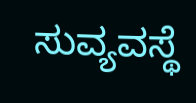ಸುವ್ಯವಸ್ಥೆ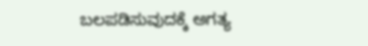ಬಲಪಡಿಸುವುದಕ್ಕೆ ಅಗತ್ಯ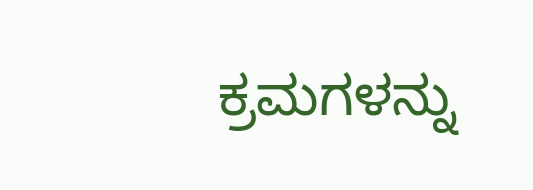ಕ್ರಮಗಳನ್ನು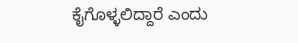ಕೈಗೊಳ್ಳಲಿದ್ದಾರೆ ಎಂದು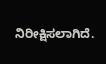ನಿರೀಕ್ಷಿಸಲಾಗಿದೆ.